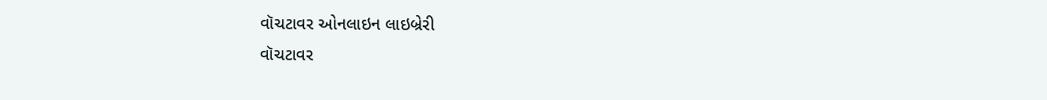વૉચટાવર ઓનલાઇન લાઇબ્રેરી
વૉચટાવર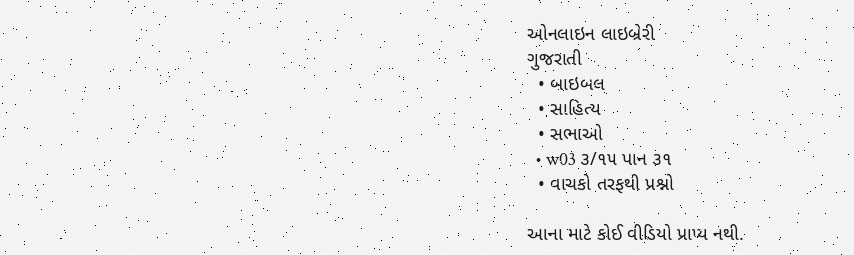ઓનલાઇન લાઇબ્રેરી
ગુજરાતી
  • બાઇબલ
  • સાહિત્ય
  • સભાઓ
  • w03 ૩/૧૫ પાન ૩૧
  • વાચકો તરફથી પ્રશ્નો

આના માટે કોઈ વીડિયો પ્રાપ્ય નથી.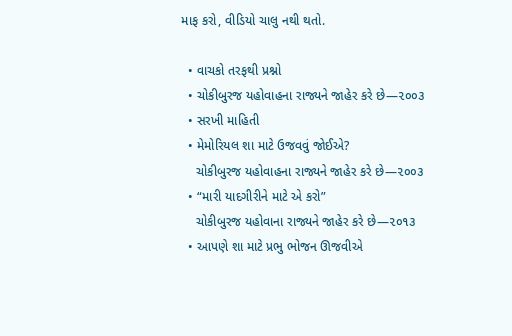માફ કરો, વીડિયો ચાલુ નથી થતો.

  • વાચકો તરફથી પ્રશ્નો
  • ચોકીબુરજ યહોવાહના રાજ્યને જાહેર કરે છે—૨૦૦૩
  • સરખી માહિતી
  • મેમોરિયલ શા માટે ઉજવવું જોઈએ?
    ચોકીબુરજ યહોવાહના રાજ્યને જાહેર કરે છે—૨૦૦૩
  • “મારી યાદગીરીને માટે એ કરો”
    ચોકીબુરજ યહોવાના રાજ્યને જાહેર કરે છે—૨૦૧૩
  • આપણે શા માટે પ્રભુ ભોજન ઊજવીએ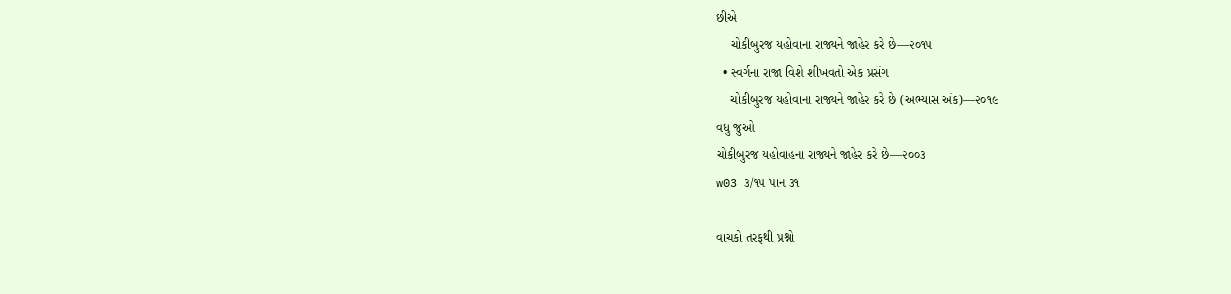છીએ
    ચોકીબુરજ યહોવાના રાજ્યને જાહેર કરે છે—૨૦૧૫
  • સ્વર્ગના રાજા વિશે શીખવતો એક પ્રસંગ
    ચોકીબુરજ યહોવાના રાજ્યને જાહેર કરે છે (અભ્યાસ અંક)—૨૦૧૯
વધુ જુઓ
ચોકીબુરજ યહોવાહના રાજ્યને જાહેર કરે છે—૨૦૦૩
w03 ૩/૧૫ પાન ૩૧

વાચકો તરફથી પ્રશ્નો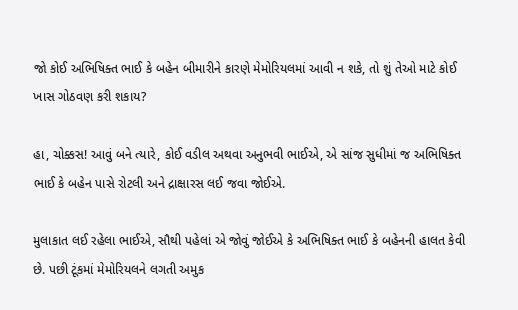જો કોઈ અભિષિક્ત ભાઈ કે બહેન બીમારીને કારણે મેમોરિયલમાં આવી ન શકે, તો શું તેઓ માટે કોઈ ખાસ ગોઠવણ કરી શકાય?

હા, ચોક્કસ! આવું બને ત્યારે, કોઈ વડીલ અથવા અનુભવી ભાઈએ, એ સાંજ સુધીમાં જ અભિષિક્ત ભાઈ કે બહેન પાસે રોટલી અને દ્રાક્ષારસ લઈ જવા જોઈએ.

મુલાકાત લઈ રહેલા ભાઈએ, સૌથી પહેલાં એ જોવું જોઈએ કે અભિષિક્ત ભાઈ કે બહેનની હાલત કેવી છે. પછી ટૂંકમાં મેમોરિયલને લગતી અમુક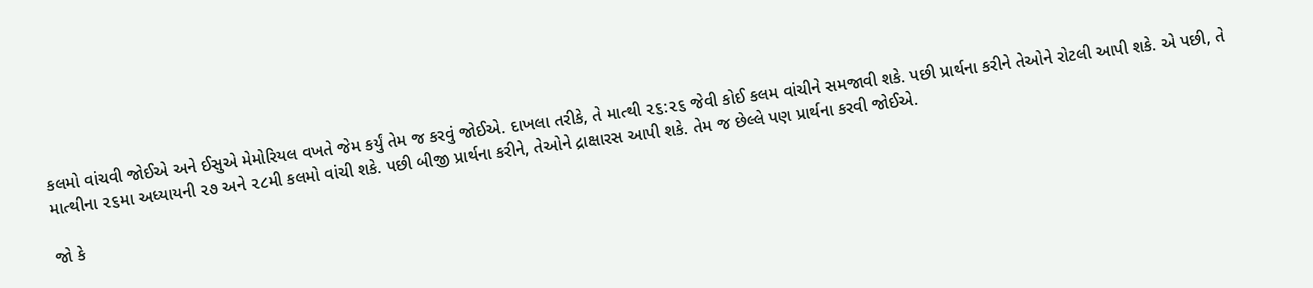કલમો વાંચવી જોઈએ અને ઈસુએ મેમોરિયલ વખતે જેમ કર્યું તેમ જ કરવું જોઈએ. દાખલા તરીકે, તે માત્થી ૨૬:૨૬ જેવી કોઈ કલમ વાંચીને સમજાવી શકે. પછી પ્રાર્થના કરીને તેઓને રોટલી આપી શકે. એ પછી, તે માત્થીના ૨૬મા અધ્યાયની ૨૭ અને ૨૮મી કલમો વાંચી શકે. પછી બીજી પ્રાર્થના કરીને, તેઓને દ્રાક્ષારસ આપી શકે. તેમ જ છેલ્લે પણ પ્રાર્થના કરવી જોઈએ.

જો કે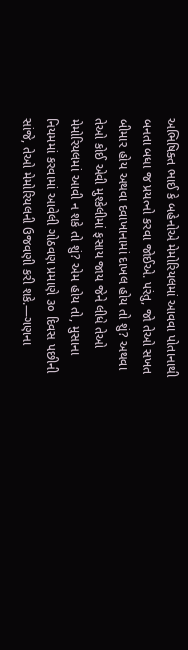અભિષિક્ત ભાઈ કે બહેનોએ મેમોરિયલમાં આવવા પોતાનાથી બનતા બધા જ પ્રયત્નો કરવા જોઈએ. પરંતુ, જો તેઓ સખત બીમાર હોય અથવા દવાખાનામાં દાખલ હોય તો શું? અથવા તેઓ કોઈ એવી મુશ્કેલીમાં ફસાય જાય જેને લીધે તેઓ મેમોરિયલમાં આવી ન શકે તો શું? એમ હોય તો, મુસાના નિયમમાં કરવામાં આવેલી ગોઠવણ પ્રમાણે ૩૦ દિવસ પછીની સાંજે, તેઓ મેમોરિયલની ઉજવણી કરી શકે.—ગણના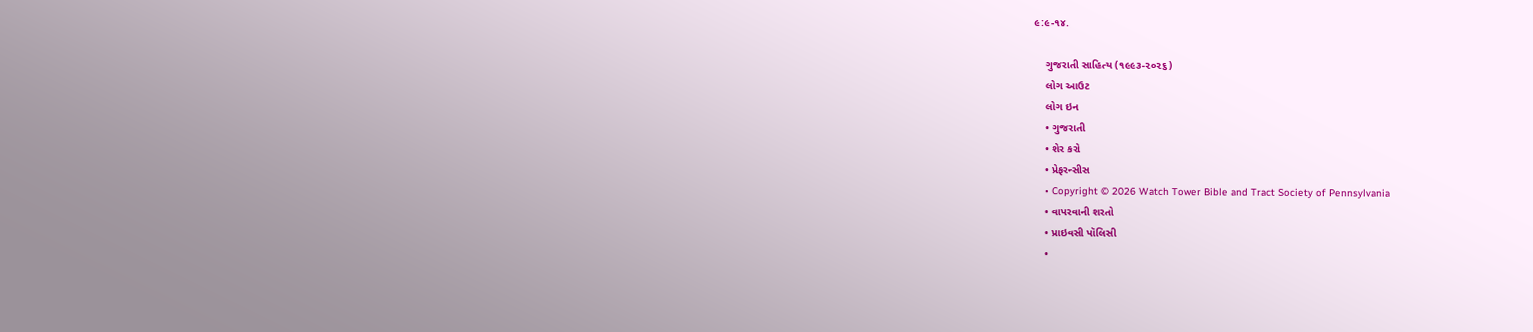૯:૯-૧૪.

    ગુજરાતી સાહિત્ય (૧૯૯૩-૨૦૨૬)
    લોગ આઉટ
    લોગ ઇન
    • ગુજરાતી
    • શેર કરો
    • પ્રેફરન્સીસ
    • Copyright © 2026 Watch Tower Bible and Tract Society of Pennsylvania
    • વાપરવાની શરતો
    • પ્રાઇવસી પૉલિસી
    •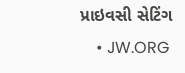પ્રાઇવસી સેટિંગ
    • JW.ORG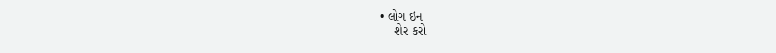• લોગ ઇન
    શેર કરો